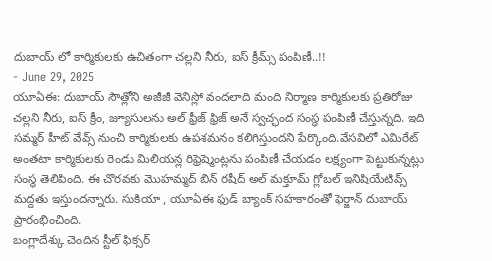దుబాయ్ లో కార్మికులకు ఉచితంగా చల్లని నీరు, ఐస్ క్రీమ్స్ పంపిణీ..!!
- June 29, 2025
యూఏఈ: దుబాయ్ సౌత్లోని అజీజీ వెనిస్లో వందలాది మంది నిర్మాణ కార్మికులకు ప్రతిరోజు చల్లని నీరు, ఐస్ క్రీం, జ్యూసులను అల్ ఫ్రీజ్ ఫ్రిజ్ అనే స్వచ్ఛంద సంస్థ పంపిణీ చేస్తున్నది. ఇది సమ్మర్ హీట్ వేవ్స్ నుంచి కార్మికులకు ఉపశమనం కలిగిస్తుందని పేర్కొంది.వేసవిలో ఎమిరేట్ అంతటా కార్మికులకు రెండు మిలియన్ల రిఫ్రెష్మెంట్లను పంపిణీ చేయడం లక్ష్యంగా పెట్టుకున్నట్లు సంస్థ తెలిపింది. ఈ చొరవకు మొహమ్మద్ బిన్ రషీద్ అల్ మక్తూమ్ గ్లోబల్ ఇనిషియేటివ్స్ మద్దతు ఇస్తుందన్నారు. సుకియా , యూఏఈ ఫుడ్ బ్యాంక్ సహకారంతో ఫెర్జాన్ దుబాయ్ ప్రారంభించింది.
బంగ్లాదేశ్కు చెందిన స్టీల్ ఫిక్సర్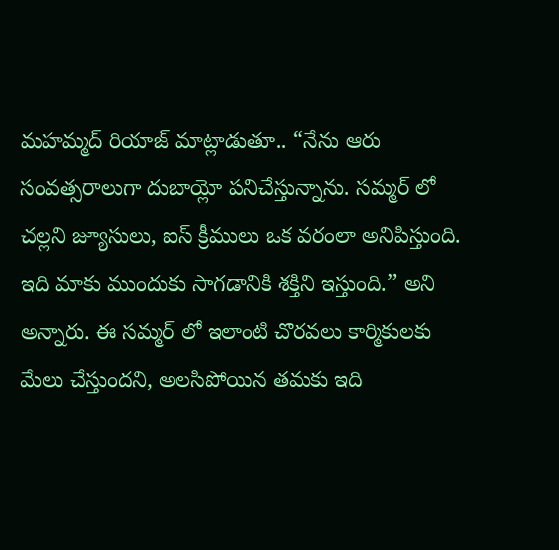మహమ్మద్ రియాజ్ మాట్లాడుతూ.. “నేను ఆరు సంవత్సరాలుగా దుబాయ్లో పనిచేస్తున్నాను. సమ్మర్ లో చల్లని జ్యూసులు, ఐస్ క్రీములు ఒక వరంలా అనిపిస్తుంది. ఇది మాకు ముందుకు సాగడానికి శక్తిని ఇస్తుంది.” అని అన్నారు. ఈ సమ్మర్ లో ఇలాంటి చొరవలు కార్మికులకు మేలు చేస్తుందని, అలసిపోయిన తమకు ఇది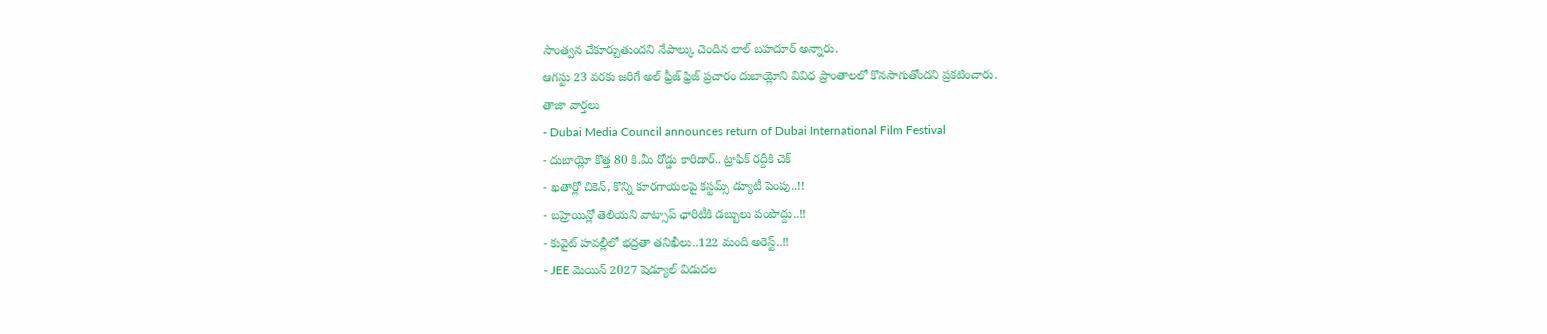సాంత్వన చేకూర్చుతుందని నేపాల్కు చెందిన లాల్ బహదూర్ అన్నారు.
ఆగస్టు 23 వరకు జరిగే అల్ ఫ్రీజ్ ఫ్రిజ్ ప్రచారం దుబాయ్లోని వివిధ ప్రాంతాలలో కొనసాగుతోందని ప్రకటించారు.
తాజా వార్తలు
- Dubai Media Council announces return of Dubai International Film Festival
- దుబాయ్లో కొత్త 80 కి.మీ రోడ్డు కారిడార్.. ట్రాఫిక్ రద్దీకి చెక్
- ఖతార్లో చికెన్, కొన్ని కూరగాయలపై కస్టమ్స్ డ్యూటీ పెంపు..!!
- బహ్రెయిన్లో తెలియని వాట్సాప్ ఛారిటీకి డబ్బులు పంపొద్దు..!!
- కువైట్ హవల్లీలో భద్రతా తనిఖీలు..122 మంది అరెస్ట్..!!
- JEE మెయిన్ 2027 షెడ్యూల్ విడుదల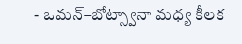- ఒమన్–బోట్స్వానా మధ్య కీలక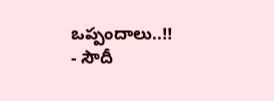ఒప్పందాలు..!!
- సౌదీ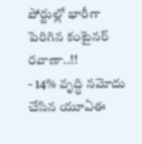పోర్టుల్లో భారీగా పెరిగిన కంటైనర్ రవాణా..!!
- 14% వృద్ధి నమోదు చేసిన యూఏఈ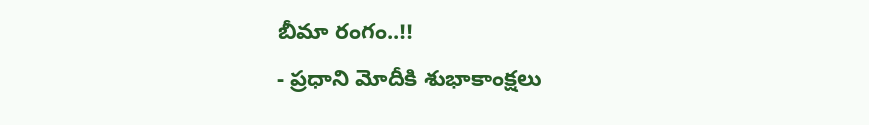బీమా రంగం..!!
- ప్రధాని మోదీకి శుభాకాంక్షలు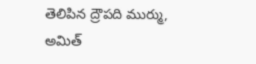తెలిపిన ద్రౌపది ముర్ము, అమిత్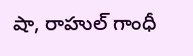షా, రాహుల్ గాంధీ